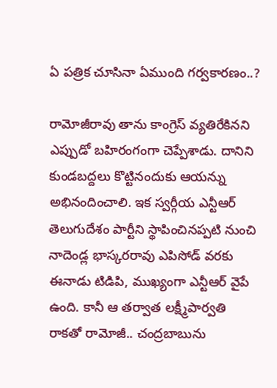ఏ పత్రిక చూసినా ఏముంది గర్వకారణం..?

రామోజీరావు తాను కాంగ్రెస్ వ్యతిరేకినని ఎప్పుడో బహిరంగంగా చెప్పేశాడు. దానిని కుండబద్దలు కొట్టినందుకు ఆయన్ను అభినందించాలి. ఇక స్వర్గీయ ఎన్టీఆర్ తెలుగుదేశం పార్టీని స్థాపించినప్పటి నుంచి నాదెండ్ల భాస్కరరావు ఎపిసోడ్ వరకు ఈనాడు టిడిపి, ముఖ్యంగా ఎన్టీఆర్ వైపే ఉంది. కానీ ఆ తర్వాత లక్ష్మీపార్వతి రాకతో రామోజీ.. చంద్రబాబును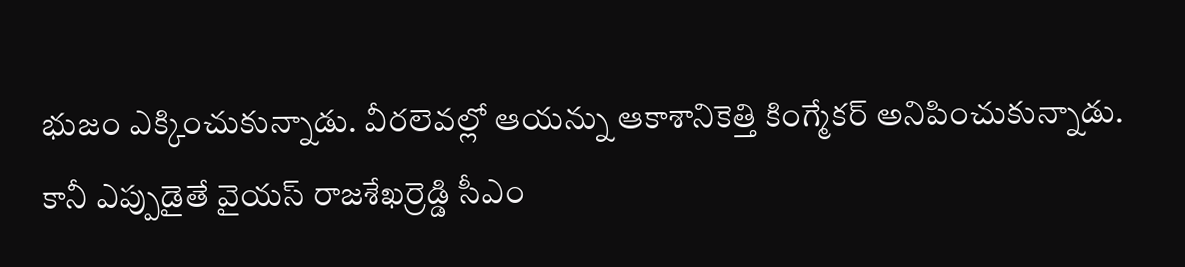భుజం ఎక్కించుకున్నాడు. వీరలెవల్లో ఆయన్ను ఆకాశానికెత్తి కింగ్మేకర్ అనిపించుకున్నాడు.
కానీ ఎప్పుడైతే వైయస్ రాజశేఖర్రెడ్డి సీఎం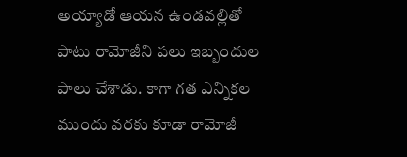అయ్యాడో ఆయన ఉండవల్లితో పాటు రామోజీని పలు ఇబ్బందుల పాలు చేశాడు. కాగా గత ఎన్నికల ముందు వరకు కూడా రామోజీ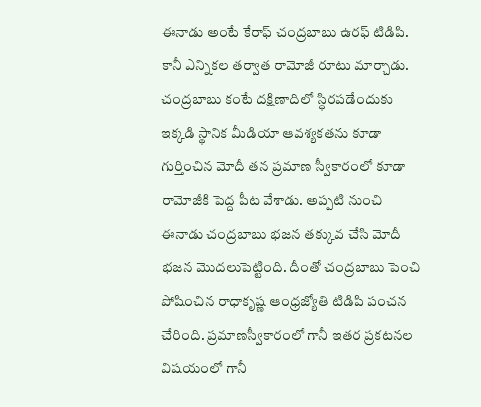ఈనాడు అంటే కేరాఫ్ చంద్రబాబు ఉరఫ్ టిడిపి. కానీ ఎన్నికల తర్వాత రామోజీ రూటు మార్చాడు. చంద్రబాబు కంటే దక్షిణాదిలో స్ధిరపడేందుకు ఇక్కడి స్థానిక మీడియా ఆవశ్యకతను కూడా గుర్తించిన మోదీ తన ప్రమాణ స్వీకారంలో కూడా రామోజీకి పెద్ద పీట వేశాడు. అప్పటి నుంచి ఈనాడు చంద్రబాబు భజన తక్కువ చేసి మోదీ భజన మొదలుపెట్టింది. దీంతో చంద్రబాబు పెంచి పోషించిన రాధాకృష్ణ ఆంధ్రజ్యోతి టిడిపి పంచన చేరింది. ప్రమాణస్వీకారంలో గానీ ఇతర ప్రకటనల విషయంలో గానీ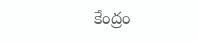కేంద్రం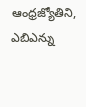ఆంధ్రజ్యోతిని, ఎబిఎన్ను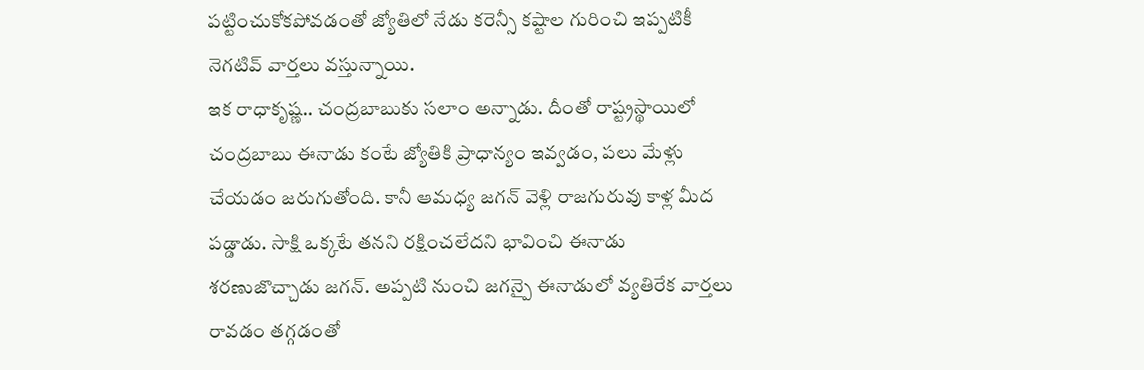పట్టించుకోకపోవడంతో జ్యోతిలో నేడు కరెన్సీ కష్టాల గురించి ఇప్పటికీ నెగటివ్ వార్తలు వస్తున్నాయి.
ఇక రాధాకృష్ణ.. చంద్రబాబుకు సలాం అన్నాడు. దీంతో రాష్ట్రస్థాయిలో చంద్రబాబు ఈనాడు కంటే జ్యోతికి ప్రాధాన్యం ఇవ్వడం, పలు మేళ్లు చేయడం జరుగుతోంది. కానీ ఆమధ్య జగన్ వెళ్లి రాజగురువు కాళ్ల మీద పడ్డాడు. సాక్షి ఒక్కటే తనని రక్షించలేదని భావించి ఈనాడు శరణుజొచ్చాడు జగన్. అప్పటి నుంచి జగన్పై ఈనాడులో వ్యతిరేక వార్తలు రావడం తగ్గడంతో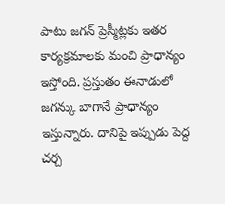పాటు జగన్ ప్రెస్మీట్లకు ఇతర కార్యక్రమాలకు మంచి ప్రాధాన్యం ఇస్తోంది. ప్రస్తుతం ఈనాడులో జగన్కు బాగానే ప్రాధాన్యం ఇస్తున్నారు. దానిపై ఇప్పుడు పెద్ద చర్చ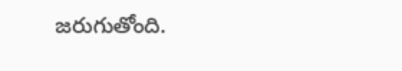జరుగుతోంది.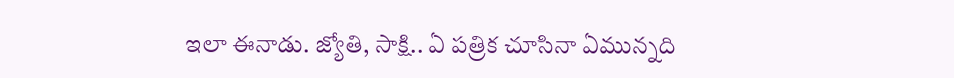ఇలా ఈనాడు. జ్యోతి, సాక్షి.. ఏ పత్రిక చూసినా ఏమున్నది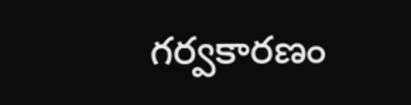గర్వకారణం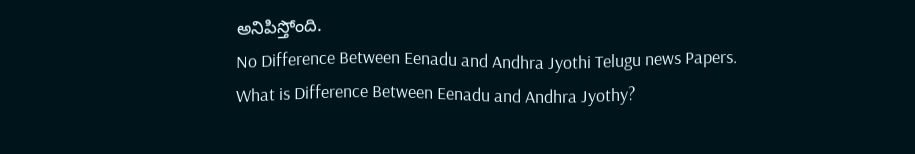అనిపిస్తోంది.
No Difference Between Eenadu and Andhra Jyothi Telugu news Papers.
What is Difference Between Eenadu and Andhra Jyothy?